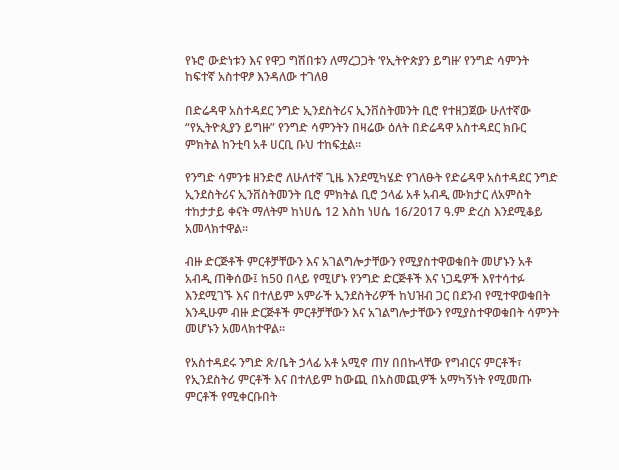የኑሮ ውድነቱን እና የዋጋ ግሽበቱን ለማረጋጋት ‘የኢትዮጵያን ይግዙ’ የንግድ ሳምንት ከፍተኛ አስተዋፆ እንዳለው ተገለፀ

በድሬዳዋ አስተዳደር ንግድ ኢንደስትሪና ኢንቨስትመንት ቢሮ የተዘጋጀው ሁለተኛው “የኢትዮጲያን ይግዙ” የንግድ ሳምንትን በዛሬው ዕለት በድሬዳዋ አስተዳደር ክቡር ምክትል ከንቲባ አቶ ሀርቢ ቡህ ተከፍቷል።

የንግድ ሳምንቱ ዘንድሮ ለሁለተኛ ጊዜ እንደሚካሄድ የገለፁት የድሬዳዋ አስተዳደር ንግድ ኢንደስትሪና ኢንቨስትመንት ቢሮ ምክትል ቢሮ ኃላፊ አቶ አብዲ ሙክታር ለአምስት ተከታታይ ቀናት ማለትም ከነሀሴ 12 እስከ ነሀሴ 16/2017 ዓ.ም ድረስ እንደሚቆይ አመላክተዋል።

ብዙ ድርጅቶች ምርቶቻቸውን እና አገልግሎታቸውን የሚያስተዋወቁበት መሆኑን አቶ አብዲ ጠቅሰው፤ ከ50 በላይ የሚሆኑ የንግድ ድርጅቶች እና ነጋዴዎች እየተሳተፉ እንደሚገኙ እና በተለይም አምራች ኢንደስትሪዎች ከህዝብ ጋር በደንብ የሚተዋወቁበት እንዲሁም ብዙ ድርጅቶች ምርቶቻቸውን እና አገልግሎታቸውን የሚያስተዋወቁበት ሳምንት መሆኑን አመላክተዋል።

የአስተዳደሩ ንግድ ጽ/ቤት ኃላፊ አቶ አሚኖ ጠሃ በበኩላቸው የግብርና ምርቶች፣ የኢንደስትሪ ምርቶች እና በተለይም ከውጪ በአስመጪዎች አማካኝነት የሚመጡ ምርቶች የሚቀርቡበት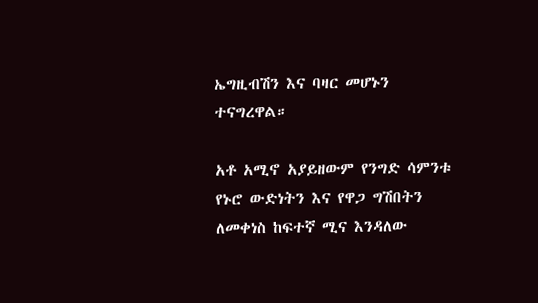ኤግዚብሽን እና ባዛር መሆኑን ተናግረዋል።

አቶ አሚኖ አያይዘውም የንግድ ሳምንቱ የኑሮ ውድነትን እና የዋጋ ግሽበትን ለመቀነስ ከፍተኛ ሚና እንዳለው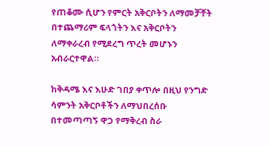የጠቆሙ ሲሆን የምርት አቅርቦትን ለማመቻቸት በተጨማሪም ፍላጎትን እና አቅርቦትን ለማቀራረብ የሚደረግ ጥረት መሆኑን አብራርተዋል።

ከቅዳሜ እና እሁድ ገበያ ቀጥሎ በዚህ የንግድ ሳምንት አቅርቦቶችን ለማህበረሰቡ በተመጣጣኝ ዋጋ የማቅረብ ስራ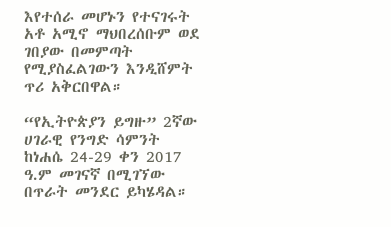እየተሰራ መሆኑን የተናገሩት አቶ አሚኖ ማህበረሰቡም ወደ ገበያው በመምጣት የሚያስፈልገውን እንዲሸምት ጥሪ አቅርበዋል።

“የኢትዮጵያን ይግዙ” 2ኛው ሀገራዊ የንግድ ሳምንት ከነሐሴ 24-29 ቀን 2017 ዓ.ም መገናኛ በሚገኘው በጥራት መንደር ይካሄዳል።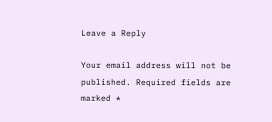Leave a Reply

Your email address will not be published. Required fields are marked *